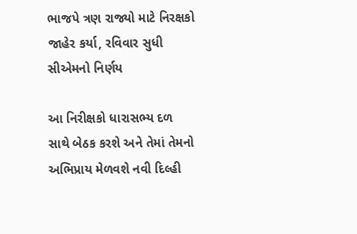ભાજપે ત્રણ રાજ્યો માટે નિરક્ષકો જાહેર કર્યા, રવિવાર સુધી સીએમનો નિર્ણય

આ નિરીક્ષકો ધારાસભ્ય દળ સાથે બેઠક કરશે અને તેમાં તેમનો અભિપ્રાય મેળવશે નવી દિલ્હી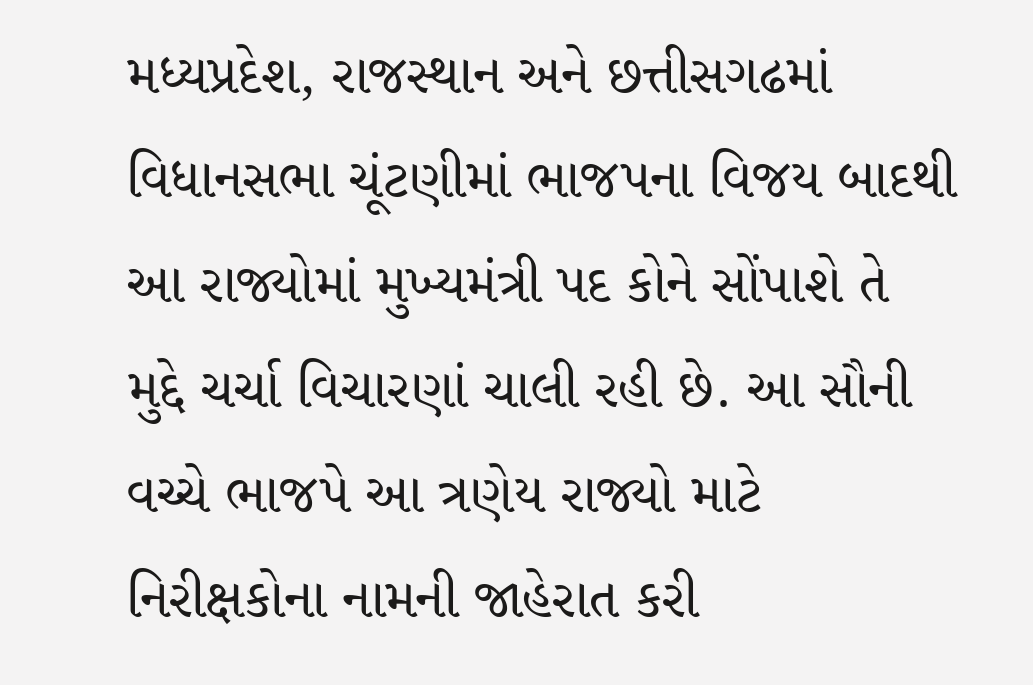મધ્યપ્રદેશ, રાજસ્થાન અને છત્તીસગઢમાં વિધાનસભા ચૂંટણીમાં ભાજપના વિજય બાદથી આ રાજ્યોમાં મુખ્યમંત્રી પદ કોને સોંપાશે તે મુદ્દે ચર્ચા વિચારણાં ચાલી રહી છે. આ સૌની વચ્ચે ભાજપે આ ત્રણેય રાજ્યો માટે નિરીક્ષકોના નામની જાહેરાત કરી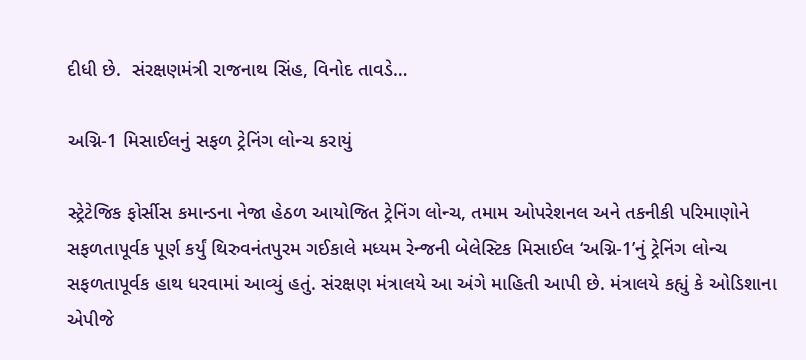દીધી છે.  સંરક્ષણમંત્રી રાજનાથ સિંહ, વિનોદ તાવડે…

અગ્નિ-1 મિસાઈલનું સફળ ટ્રેનિંગ લોન્ચ કરાયું

સ્ટ્રેટેજિક ફોર્સીસ કમાન્ડના નેજા હેઠળ આયોજિત ટ્રેનિંગ લોન્ચ, તમામ ઓપરેશનલ અને તકનીકી પરિમાણોને સફળતાપૂર્વક પૂર્ણ કર્યું થિરુવનંતપુરમ ગઈકાલે મધ્યમ રેન્જની બેલેસ્ટિક મિસાઈલ ‘અગ્નિ-1’નું ટ્રેનિંગ લોન્ચ સફળતાપૂર્વક હાથ ધરવામાં આવ્યું હતું. સંરક્ષણ મંત્રાલયે આ અંગે માહિતી આપી છે. મંત્રાલયે કહ્યું કે ઓડિશાના એપીજે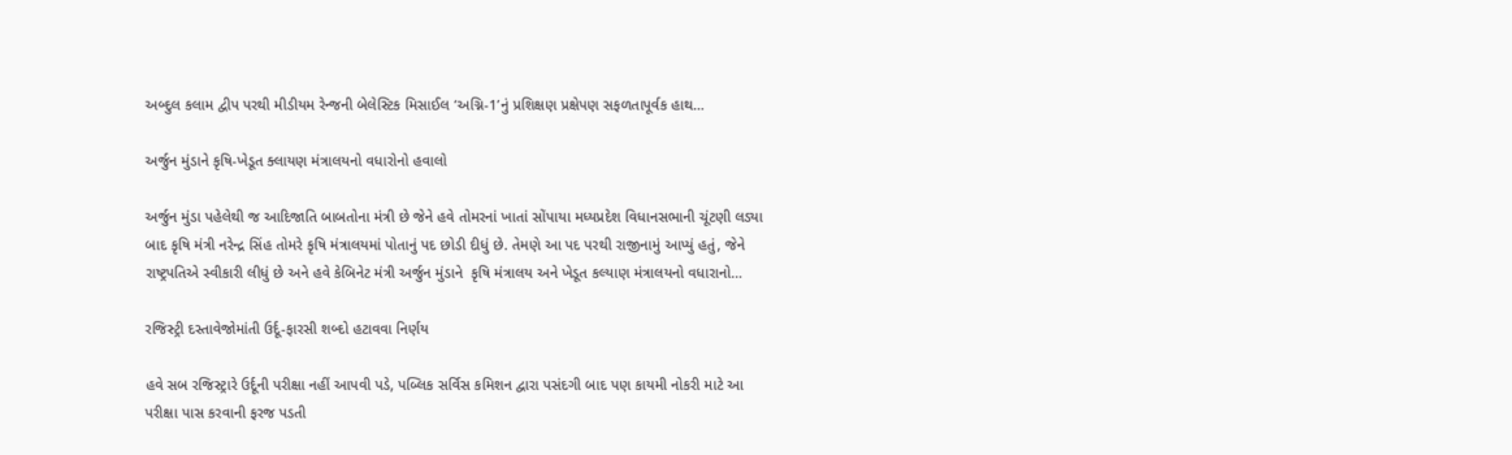અબ્દુલ કલામ દ્વીપ પરથી મીડીયમ રેન્જની બેલેસ્ટિક મિસાઈલ ‘અગ્નિ-1’નું પ્રશિક્ષણ પ્રક્ષેપણ સફળતાપૂર્વક હાથ…

અર્જુન મુંડાને કૃષિ-ખેડૂત ક્લાયણ મંત્રાલયનો વધારોનો હવાલો

અર્જુન મુંડા પહેલેથી જ આદિજાતિ બાબતોના મંત્રી છે જેને હવે તોમરનાં ખાતાં સોંપાયા મધ્યપ્રદેશ વિધાનસભાની ચૂંટણી લડ્યા બાદ કૃષિ મંત્રી નરેન્દ્ર સિંહ તોમરે કૃષિ મંત્રાલયમાં પોતાનું પદ છોડી દીધું છે. તેમણે આ પદ પરથી રાજીનામું આપ્યું હતું, જેને રાષ્ટ્રપતિએ સ્વીકારી લીધું છે અને હવે કેબિનેટ મંત્રી અર્જુન મુંડાને  કૃષિ મંત્રાલય અને ખેડૂત કલ્યાણ મંત્રાલયનો વધારાનો…

રજિસ્ટ્રી દસ્તાવેજોમાંતી ઉર્દૂ-ફારસી શબ્દો હટાવવા નિર્ણય

હવે સબ રજિસ્ટ્રારે ઉર્દૂની પરીક્ષા નહીં આપવી પડે, પબ્લિક સર્વિસ કમિશન દ્વારા પસંદગી બાદ પણ કાયમી નોકરી માટે આ પરીક્ષા પાસ કરવાની ફરજ પડતી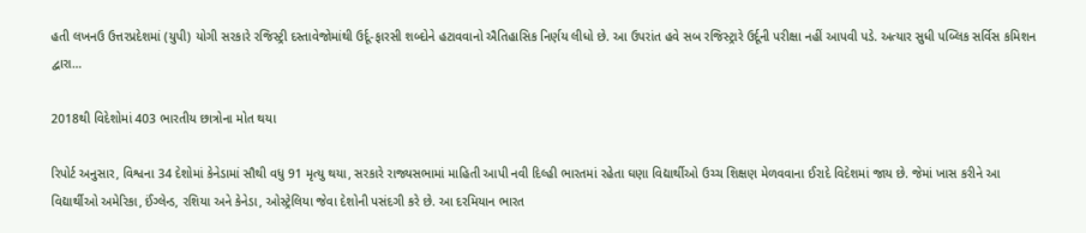હતી લખનઉ ઉત્તરપ્રદેશમાં (યુપી) યોગી સરકારે રજિસ્ટ્રી દસ્તાવેજોમાંથી ઉર્દૂ-ફારસી શબ્દોને હટાવવાનો ઐતિહાસિક નિર્ણય લીધો છે. આ ઉપરાંત હવે સબ રજિસ્ટ્રારે ઉર્દૂની પરીક્ષા નહીં આપવી પડે. અત્યાર સુધી પબ્લિક સર્વિસ કમિશન દ્વારા…

2018થી વિદેશોમાં 403 ભારતીય છાત્રોના મોત થયા

રિપોર્ટ અનુસાર, વિશ્વના 34 દેશોમાં કેનેડામાં સૌથી વધુ 91 મૃત્યુ થયા, સરકારે રાજ્યસભામાં માહિતી આપી નવી દિલ્હી ભારતમાં રહેતા ઘણા વિદ્યાર્થીઓ ઉચ્ચ શિક્ષણ મેળવવાના ઈરાદે વિદેશમાં જાય છે. જેમાં ખાસ કરીને આ વિદ્યાર્થીઓ અમેરિકા, ઈંગ્લેન્ડ, રશિયા અને કેનેડા, ઓસ્ટ્રેલિયા જેવા દેશોની પસંદગી કરે છે. આ દરમિયાન ભારત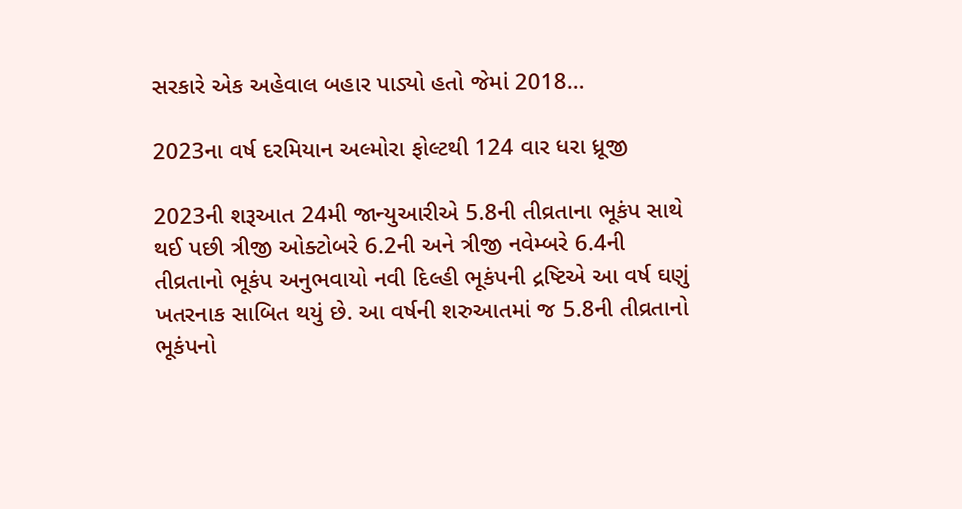સરકારે એક અહેવાલ બહાર પાડ્યો હતો જેમાં 2018…

2023ના વર્ષ દરમિયાન અલ્મોરા ફોલ્ટથી 124 વાર ધરા ધ્રૂજી

2023ની શરૂઆત 24મી જાન્યુઆરીએ 5.8ની તીવ્રતાના ભૂકંપ સાથે થઈ પછી ત્રીજી ઓક્ટોબરે 6.2ની અને ત્રીજી નવેમ્બરે 6.4ની તીવ્રતાનો ભૂકંપ અનુભવાયો નવી દિલ્હી ભૂકંપની દ્રષ્ટિએ આ વર્ષ ઘણું ખતરનાક સાબિત થયું છે. આ વર્ષની શરુઆતમાં જ 5.8ની તીવ્રતાનો ભૂકંપનો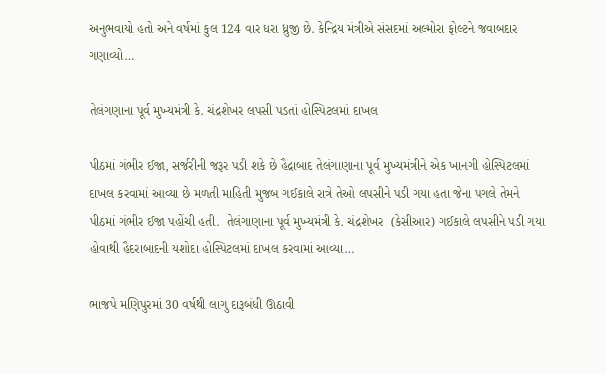અનુભવાયો હતો અને વર્ષમાં કુલ 124 વાર ધરા ધ્રુજી છે. કેન્દ્રિય મંત્રીએ સંસદમાં અલ્મોરા ફોલ્ટને જવાબદાર ગણાવ્યો…

તેલંગણાના પૂર્વ મુખ્યમંત્રી કે. ચંદ્રશેખર લપસી પડતાં હોસ્પિટલમાં દાખલ

પીઠમાં ગંભીર ઈજા, સર્જરીની જરૂર પડી શકે છે હૈદ્રાબાદ તેલંગાણાના પૂર્વ મુખ્યમંત્રીને એક ખાનગી હોસ્પિટલમાં દાખલ કરવામાં આવ્યા છે મળતી માહિતી મુજબ ગઈકાલે રાત્રે તેઓ લપસીને પડી ગયા હતા જેના પગલે તેમને પીઠમાં ગંભીર ઈજા પહોંચી હતી.  તેલંગાણાના પૂર્વ મુખ્યમંત્રી કે. ચંદ્રશેખર  (કેસીઆર) ગઈકાલે લપસીને પડી ગયા હોવાથી હૈદરાબાદની યશોદા હોસ્પિટલમાં દાખલ કરવામાં આવ્યા…

ભાજપે મણિપુરમાં 30 વર્ષથી લાગુ દારૂબંધી ઊઠાવી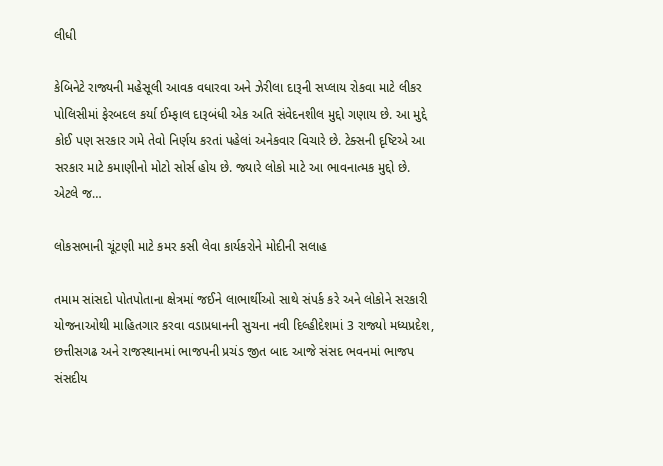લીધી

કેબિનેટે રાજ્યની મહેસૂલી આવક વધારવા અને ઝેરીલા દારૂની સપ્લાય રોકવા માટે લીકર પોલિસીમાં ફેરબદલ કર્યા ઈમ્ફાલ દારૂબંધી એક અતિ સંવેદનશીલ મુદ્દો ગણાય છે. આ મુદ્દે કોઈ પણ સરકાર ગમે તેવો નિર્ણય કરતાં પહેલાં અનેકવાર વિચારે છે. ટેક્સની દૃષ્ટિએ આ સરકાર માટે કમાણીનો મોટો સોર્સ હોય છે. જ્યારે લોકો માટે આ ભાવનાત્મક મુદ્દો છે. એટલે જ…

લોકસભાની ચૂંટણી માટે કમર કસી લેવા કાર્યકરોને મોદીની સલાહ

તમામ સાંસદો પોતપોતાના ક્ષેત્રમાં જઈને લાભાર્થીઓ સાથે સંપર્ક કરે અને લોકોને સરકારી યોજનાઓથી માહિતગાર કરવા વડાપ્રધાનની સુચના નવી દિલ્હીદેશમાં 3 રાજ્યો મધ્યપ્રદેશ, છત્તીસગઢ અને રાજસ્થાનમાં ભાજપની પ્રચંડ જીત બાદ આજે સંસદ ભવનમાં ભાજપ સંસદીય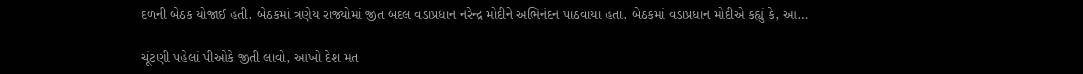દળની બેઠક યોજાઈ હતી. બેઠકમાં ત્રણેય રાજ્યોમાં જીત બદલ વડાપ્રધાન નરેન્દ્ર મોદીને અભિનંદન પાઠવાયા હતા. બેઠકમાં વડાપ્રધાન મોદીએ કહ્યું કે, આ…

ચૂંટણી પહેલાં પીઓકે જીતી લાવો, આખો દેશ મત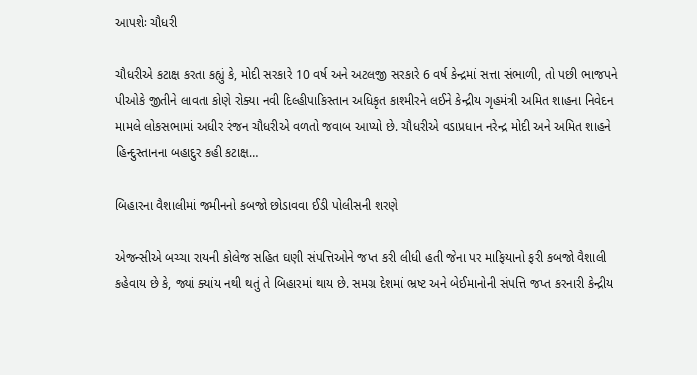આપશેઃ ચૌધરી

ચૌધરીએ કટાક્ષ કરતા કહ્યું કે, મોદી સરકારે 10 વર્ષ અને અટલજી સરકારે 6 વર્ષ કેન્દ્રમાં સત્તા સંભાળી, તો પછી ભાજપને પીઓકે જીતીને લાવતા કોણે રોક્યા નવી દિલ્હીપાકિસ્તાન અધિકૃત કાશ્મીરને લઈને કેન્દ્રીય ગૃહમંત્રી અમિત શાહના નિવેદન મામલે લોકસભામાં અધીર રંજન ચૌધરીએ વળતો જવાબ આપ્યો છે. ચૌધરીએ વડાપ્રધાન નરેન્દ્ર મોદી અને અમિત શાહને હિન્દુસ્તાનના બહાદુર કહી કટાક્ષ…

બિહારના વૈશાલીમાં જમીનનો કબજો છોડાવવા ઈડી પોલીસની શરણે

એજન્સીએ બચ્ચા રાયની કોલેજ સહિત ઘણી સંપત્તિઓને જપ્ત કરી લીધી હતી જેના પર માફિયાનો ફરી કબજો વૈશાલી કહેવાય છે કે, જ્યાં ક્યાંય નથી થતું તે બિહારમાં થાય છે. સમગ્ર દેશમાં ભ્રષ્ટ અને બેઈમાનોની સંપત્તિ જપ્ત કરનારી કેન્દ્રીય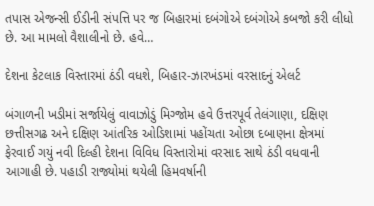તપાસ એજન્સી ઈડીની સંપત્તિ પર જ બિહારમાં દબંગોએ દબંગોએ કબજો કરી લીધો છે. આ મામલો વૈશાલીનો છે. હવે…

દેશના કેટલાક વિસ્તારમાં ઠંડી વધશે, બિહાર-ઝારખંડમાં વરસાદનું એલર્ટ

બંગાળની ખડીમાં સર્જાયેલું વાવાઝોડું મિગ્જોમ હવે ઉત્તરપૂર્વ તેલંગાણા, દક્ષિણ છત્તીસગઢ અને દક્ષિણ આંતરિક ઓડિશામાં પહોંચતા ઓછા દબાણના ક્ષેત્રમાં ફેરવાઈ ગયું નવી દિલ્હી દેશના વિવિધ વિસ્તારોમાં વરસાદ સાથે ઠંડી વધવાની આગાહી છે. પહાડી રાજ્યોમાં થયેલી હિમવર્ષાની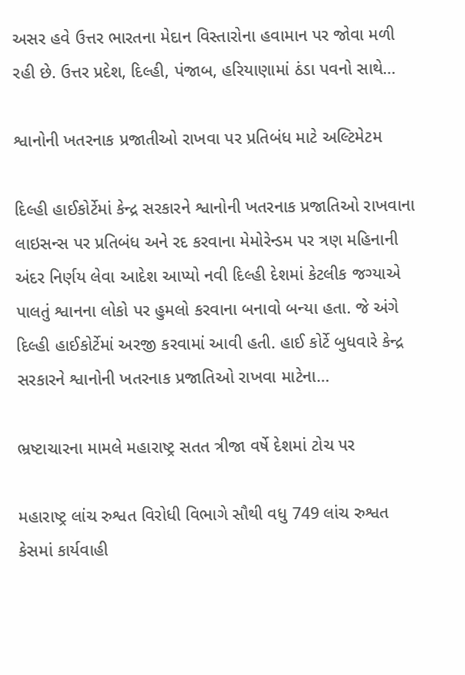અસર હવે ઉત્તર ભારતના મેદાન વિસ્તારોના હવામાન પર જોવા મળી રહી છે. ઉત્તર પ્રદેશ, દિલ્હી, પંજાબ, હરિયાણામાં ઠંડા પવનો સાથે…

શ્વાનોની ખતરનાક પ્રજાતીઓ રાખવા પર પ્રતિબંધ માટે અલ્ટિમેટમ

દિલ્હી હાઈકોર્ટેમાં કેન્દ્ર સરકારને શ્વાનોની ખતરનાક પ્રજાતિઓ રાખવાના લાઇસન્સ પર પ્રતિબંધ અને રદ કરવાના મેમોરેન્ડમ પર ત્રણ મહિનાની અંદર નિર્ણય લેવા આદેશ આપ્યો નવી દિલ્હી દેશમાં કેટલીક જગ્યાએ પાલતું શ્વાનના લોકો પર હુમલો કરવાના બનાવો બન્યા હતા. જે અંગે દિલ્હી હાઈકોર્ટેમાં અરજી કરવામાં આવી હતી. હાઈ કોર્ટે બુધવારે કેન્દ્ર સરકારને શ્વાનોની ખતરનાક પ્રજાતિઓ રાખવા માટેના…

ભ્રષ્ટાચારના મામલે મહારાષ્ટ્ર સતત ત્રીજા વર્ષે દેશમાં ટોચ પર

મહારાષ્ટ્ર લાંચ રુશ્વત વિરોધી વિભાગે સૌથી વધુ 749 લાંચ રુશ્વત કેસમાં કાર્યવાહી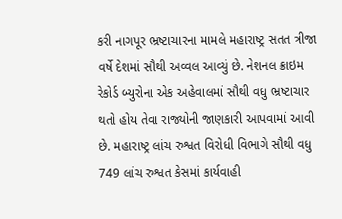કરી નાગપૂર ભ્રષ્ટાચારના મામલે મહારાષ્ટ્ર સતત ત્રીજા વર્ષે દેશમાં સૌથી અવ્વલ આવ્યું છે. નેશનલ ક્રાઇમ રેકોર્ડ બ્યુરોના એક અહેવાલમાં સૌથી વધુ ભ્રષ્ટાચાર થતો હોય તેવા રાજ્યોની જાણકારી આપવામાં આવી છે. મહારાષ્ટ્ર લાંચ રુશ્વત વિરોધી વિભાગે સૌથી વધુ 749 લાંચ રુશ્વત કેસમાં કાર્યવાહી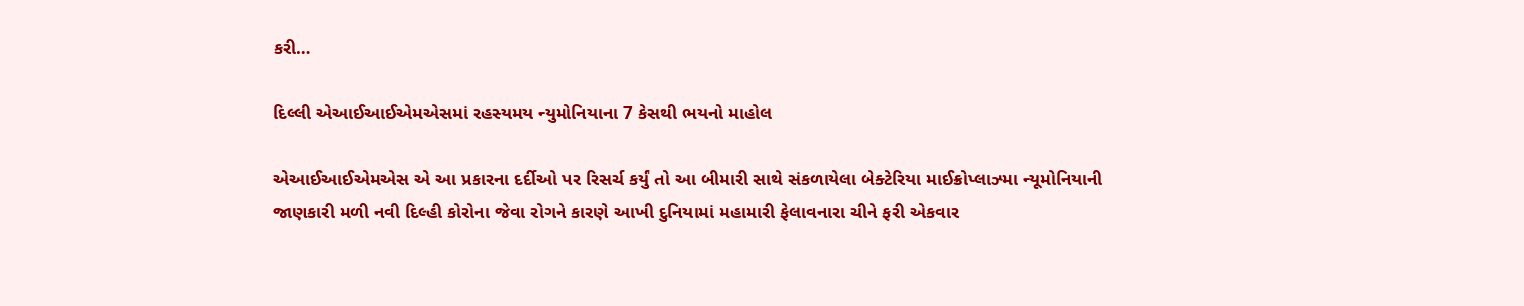કરી…

દિલ્લી એઆઈઆઈએમએસમાં રહસ્યમય ન્યુમોનિયાના 7 કેસથી ભયનો માહોલ

એઆઈઆઈએમએસ એ આ પ્રકારના દર્દીઓ પર રિસર્ચ કર્યું તો આ બીમારી સાથે સંકળાયેલા બેક્ટેરિયા માઈક્રોપ્લાઝ્મા ન્યૂમોનિયાની જાણકારી મળી નવી દિલ્હી કોરોના જેવા રોગને કારણે આખી દુનિયામાં મહામારી ફેલાવનારા ચીને ફરી એકવાર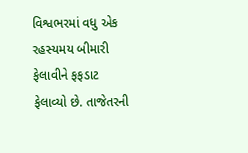વિશ્વભરમાં વધુ એક રહસ્યમય બીમારી ફેલાવીને ફફડાટ ફેલાવ્યો છે. તાજેતરની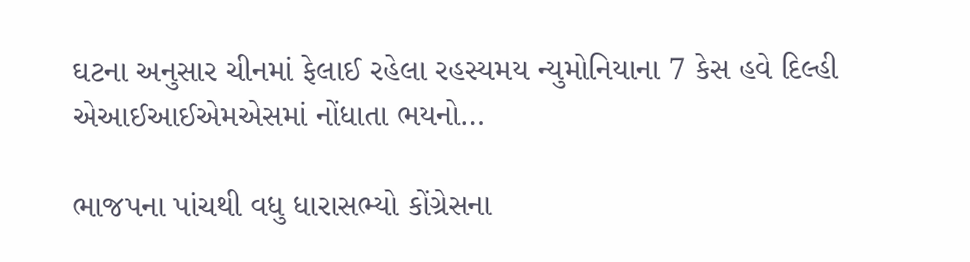ઘટના અનુસાર ચીનમાં ફેલાઈ રહેલા રહસ્યમય ન્યુમોનિયાના 7 કેસ હવે દિલ્હી એઆઈઆઈએમએસમાં નોંધાતા ભયનો…

ભાજપના પાંચથી વધુ ધારાસભ્યો કોંગ્રેસના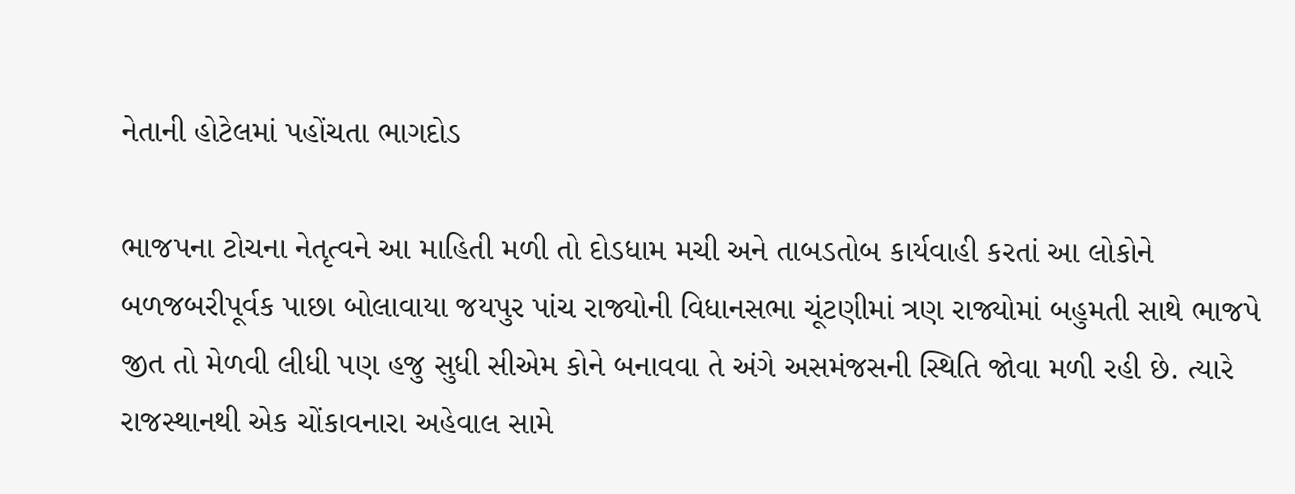નેતાની હોટેલમાં પહોંચતા ભાગદોડ

ભાજપના ટોચના નેતૃત્વને આ માહિતી મળી તો દોડધામ મચી અને તાબડતોબ કાર્યવાહી કરતાં આ લોકોને બળજબરીપૂર્વક પાછા બોલાવાયા જયપુર પાંચ રાજ્યોની વિધાનસભા ચૂંટણીમાં ત્રણ રાજ્યોમાં બહુમતી સાથે ભાજપે જીત તો મેળવી લીધી પણ હજુ સુધી સીએમ કોને બનાવવા તે અંગે અસમંજસની સ્થિતિ જોવા મળી રહી છે. ત્યારે રાજસ્થાનથી એક ચોંકાવનારા અહેવાલ સામે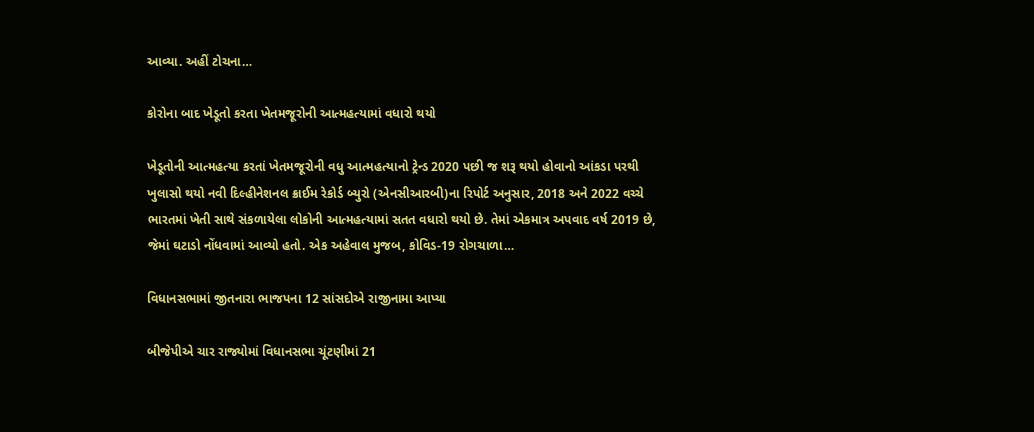આવ્યા. અહીં ટોચના…

કોરોના બાદ ખેડૂતો કરતા ખેતમજૂરોની આત્મહત્યામાં વધારો થયો

ખેડૂતોની આત્મહત્યા કરતાં ખેતમજૂરોની વધુ આત્મહત્યાનો ટ્રેન્ડ 2020 પછી જ શરૂ થયો હોવાનો આંકડા પરથી ખુલાસો થયો નવી દિલ્હીનેશનલ ક્રાઈમ રેકોર્ડ બ્યુરો (એનસીઆરબી)ના રિપોર્ટ અનુસાર, 2018 અને 2022 વચ્ચે ભારતમાં ખેતી સાથે સંકળાયેલા લોકોની આત્મહત્યામાં સતત વધારો થયો છે. તેમાં એકમાત્ર અપવાદ વર્ષ 2019 છે, જેમાં ઘટાડો નોંધવામાં આવ્યો હતો. એક અહેવાલ મુજબ, કોવિડ-19 રોગચાળા…

વિધાનસભામાં જીતનારા ભાજપના 12 સાંસદોએ રાજીનામા આપ્યા

બીજેપીએ ચાર રાજ્યોમાં વિધાનસભા ચૂંટણીમાં 21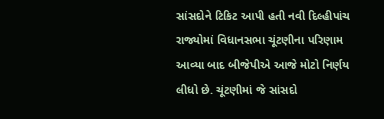સાંસદોને ટિકિટ આપી હતી નવી દિલ્હીપાંચ રાજ્યોમાં વિધાનસભા ચૂંટણીના પરિણામ આવ્યા બાદ બીજેપીએ આજે મોટો નિર્ણય લીધો છે. ચૂંટણીમાં જે સાંસદો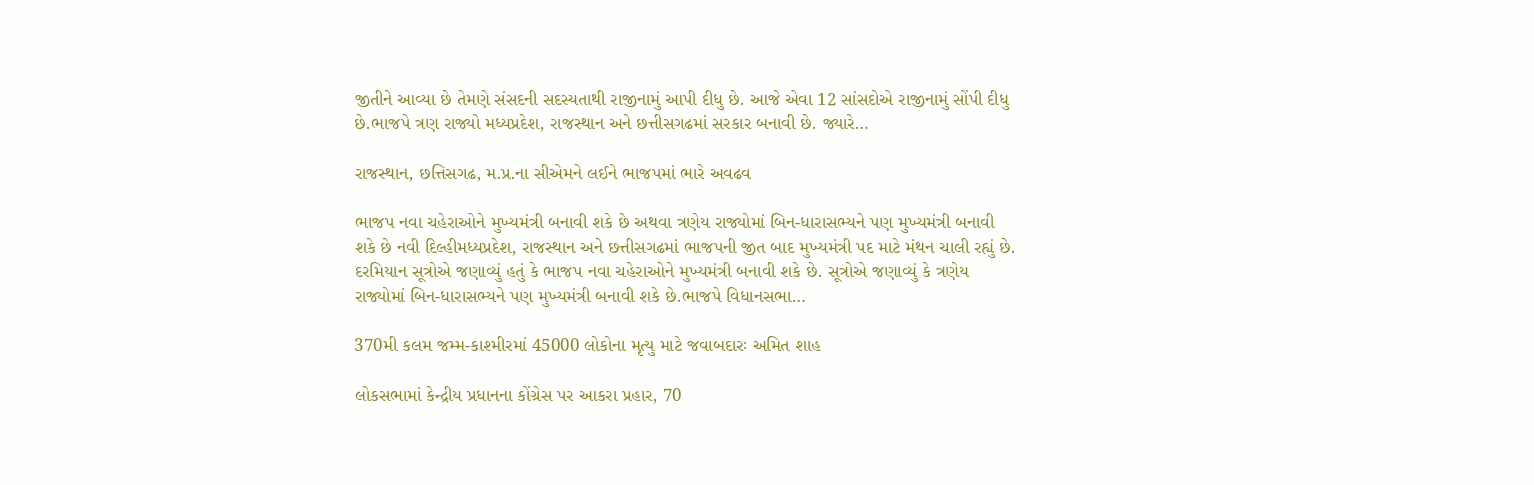જીતીને આવ્યા છે તેમણે સંસદની સદસ્યતાથી રાજીનામું આપી દીધુ છે. આજે એવા 12 સાંસદોએ રાજીનામું સોંપી દીધુ છે.ભાજપે ત્રણ રાજ્યો મધ્યપ્રદેશ, રાજસ્થાન અને છત્તીસગઢમાં સરકાર બનાવી છે. જ્યારે…

રાજસ્થાન, છત્તિસગઢ, મ.પ્ર.ના સીએમને લઈને ભાજપમાં ભારે અવઢવ

ભાજપ નવા ચહેરાઓને મુખ્યમંત્રી બનાવી શકે છે અથવા ત્રણેય રાજ્યોમાં બિન-ધારાસભ્યને પણ મુખ્યમંત્રી બનાવી શકે છે નવી દિલ્હીમધ્યપ્રદેશ, રાજસ્થાન અને છત્તીસગઢમાં ભાજપની જીત બાદ મુખ્યમંત્રી પદ માટે મંથન ચાલી રહ્યું છે. દરમિયાન સૂત્રોએ જણાવ્યું હતું કે ભાજપ નવા ચહેરાઓને મુખ્યમંત્રી બનાવી શકે છે. સૂત્રોએ જણાવ્યું કે ત્રણેય રાજ્યોમાં બિન-ધારાસભ્યને પણ મુખ્યમંત્રી બનાવી શકે છે.ભાજપે વિધાનસભા…

370મી કલમ જમ્મ-કાશ્મીરમાં 45000 લોકોના મૃત્યુ માટે જવાબદારઃ અમિત શાહ

લોકસભામાં કેન્દ્રીય પ્રધાનના કોંગ્રેસ પર આકરા પ્રહાર, 70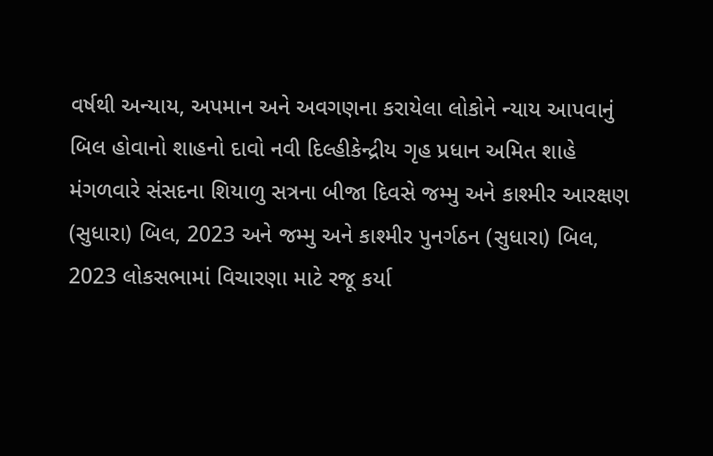વર્ષથી અન્યાય, અપમાન અને અવગણના કરાયેલા લોકોને ન્યાય આપવાનું બિલ હોવાનો શાહનો દાવો નવી દિલ્હીકેન્દ્રીય ગૃહ પ્રધાન અમિત શાહે મંગળવારે સંસદના શિયાળુ સત્રના બીજા દિવસે જમ્મુ અને કાશ્મીર આરક્ષણ (સુધારા) બિલ, 2023 અને જમ્મુ અને કાશ્મીર પુનર્ગઠન (સુધારા) બિલ, 2023 લોકસભામાં વિચારણા માટે રજૂ કર્યા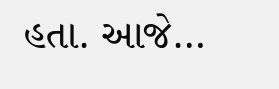હતા. આજે…